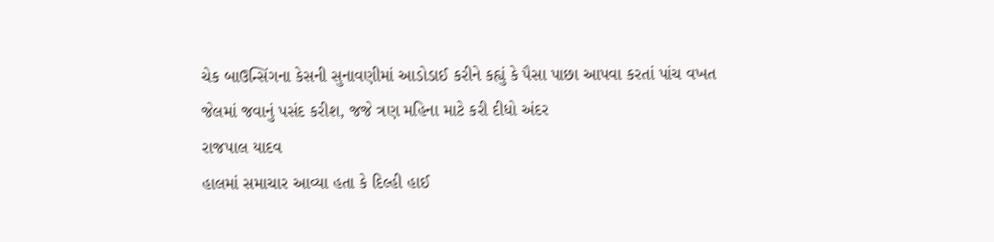ચેક બાઉન્સિંગના કેસની સુનાવણીમાં આડોડાઈ કરીને કહ્યું કે પૈસા પાછા આપવા કરતાં પાંચ વખત જેલમાં જવાનું પસંદ કરીશ, જજે ત્રણ મહિના માટે કરી દીધો અંદર
રાજપાલ યાદવ
હાલમાં સમાચાર આવ્યા હતા કે દિલ્હી હાઈ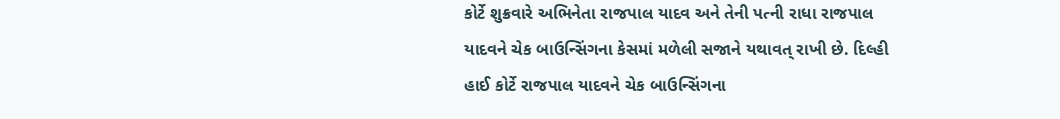કોર્ટે શુક્રવારે અભિનેતા રાજપાલ યાદવ અને તેની પત્ની રાધા રાજપાલ યાદવને ચેક બાઉન્સિંગના કેસમાં મળેલી સજાને યથાવત્ રાખી છે. દિલ્હી હાઈ કોર્ટે રાજપાલ યાદવને ચેક બાઉન્સિંગના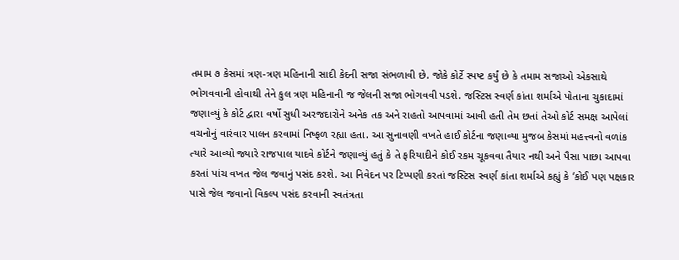તમામ ૭ કેસમાં ત્રણ-ત્રણ મહિનાની સાદી કેદની સજા સંભળાવી છે. જોકે કોર્ટે સ્પષ્ટ કર્યું છે કે તમામ સજાઓ એકસાથે ભોગવવાની હોવાથી તેને કુલ ત્રણ મહિનાની જ જેલની સજા ભોગવવી પડશે. જસ્ટિસ સ્વર્ણ કાંતા શર્માએ પોતાના ચુકાદામાં જણાવ્યું કે કોર્ટ દ્વારા વર્ષો સુધી અરજદારોને અનેક તક અને રાહતો આપવામાં આવી હતી તેમ છતાં તેઓ કોર્ટ સમક્ષ આપેલાં વચનોનું વારંવાર પાલન કરવામાં નિષ્ફળ રહ્યા હતા. આ સુનાવણી વખતે હાઈ કોર્ટના જણાવ્યા મુજબ કેસમાં મહત્ત્વનો વળાંક ત્યારે આવ્યો જ્યારે રાજપાલ યાદવે કોર્ટને જણાવ્યું હતું કે તે ફરિયાદીને કોઈ રકમ ચૂકવવા તૈયાર નથી અને પૈસા પાછા આપવા કરતાં પાંચ વખત જેલ જવાનું પસંદ કરશે. આ નિવેદન પર ટિપ્પણી કરતાં જસ્ટિસ સ્વર્ણ કાંતા શર્માએ કહ્યું કે ‘કોઈ પણ પક્ષકાર પાસે જેલ જવાનો વિકલ્પ પસંદ કરવાની સ્વતંત્રતા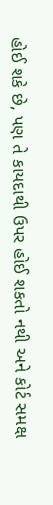હોઈ શકે છે, પણ તે કાયદાથી ઉપર હોઈ શકતો નથી અને કોર્ટ સમક્ષ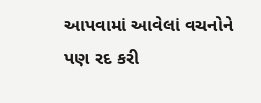આપવામાં આવેલાં વચનોને પણ રદ કરી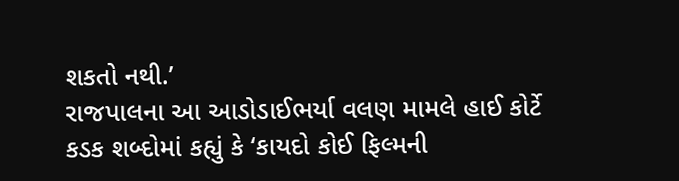શકતો નથી.’
રાજપાલના આ આડોડાઈભર્યા વલણ મામલે હાઈ કોર્ટે કડક શબ્દોમાં કહ્યું કે ‘કાયદો કોઈ ફિલ્મની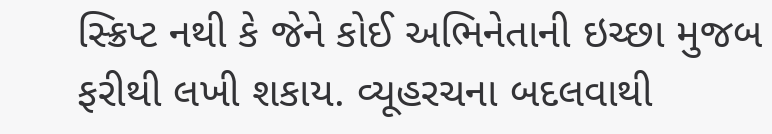સ્ક્રિપ્ટ નથી કે જેને કોઈ અભિનેતાની ઇચ્છા મુજબ ફરીથી લખી શકાય. વ્યૂહરચના બદલવાથી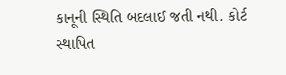કાનૂની સ્થિતિ બદલાઈ જતી નથી. કોર્ટ સ્થાપિત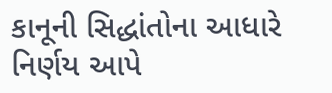કાનૂની સિદ્ધાંતોના આધારે નિર્ણય આપે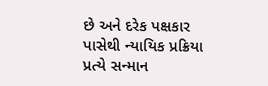છે અને દરેક પક્ષકાર પાસેથી ન્યાયિક પ્રક્રિયા પ્રત્યે સન્માન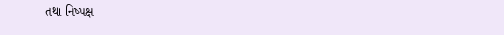તથા નિષ્પક્ષ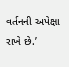વર્તનની અપેક્ષા રાખે છે.’